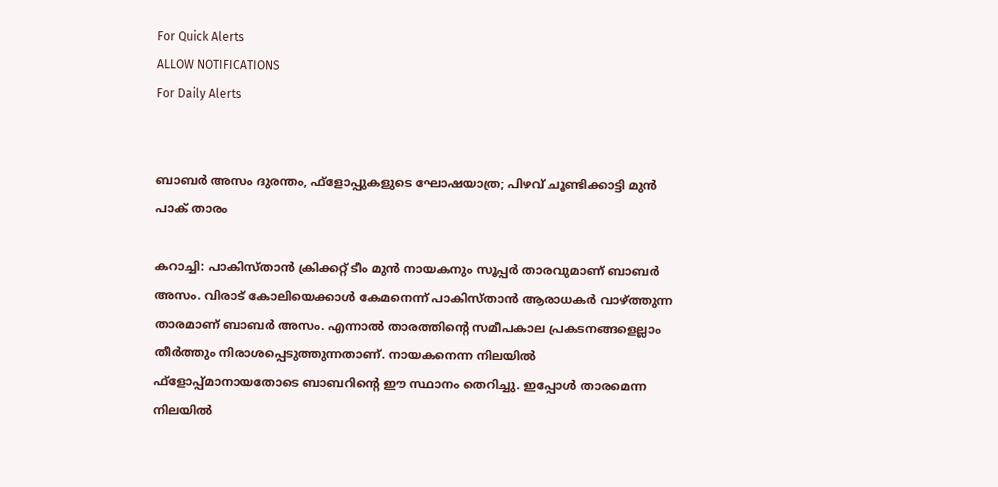For Quick Alerts
ALLOW NOTIFICATIONS
For Daily Alerts


ബാബര്‍ അസം ദുരന്തം, ഫ്‌ളോപ്പുകളുടെ ഘോഷയാത്ര; പിഴവ് ചൂണ്ടിക്കാട്ടി മുന്‍ പാക് താരം

കറാച്ചി: പാകിസ്താന്‍ ക്രിക്കറ്റ് ടീം മുന്‍ നായകനും സൂപ്പര്‍ താരവുമാണ് ബാബര്‍ അസം. വിരാട് കോലിയെക്കാള്‍ കേമനെന്ന് പാകിസ്താന്‍ ആരാധകര്‍ വാഴ്ത്തുന്ന താരമാണ് ബാബര്‍ അസം. എന്നാല്‍ താരത്തിന്റെ സമീപകാല പ്രകടനങ്ങളെല്ലാം തീര്‍ത്തും നിരാശപ്പെടുത്തുന്നതാണ്. നായകനെന്ന നിലയില്‍ ഫ്‌ളോപ്പ്മാനായതോടെ ബാബറിന്റെ ഈ സ്ഥാനം തെറിച്ചു. ഇപ്പോള്‍ താരമെന്ന നിലയില്‍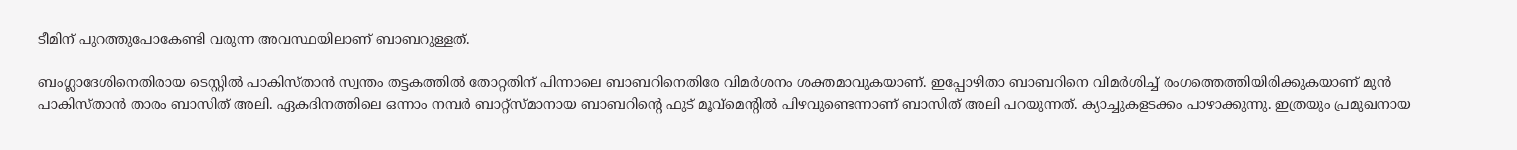ടീമിന് പുറത്തുപോകേണ്ടി വരുന്ന അവസ്ഥയിലാണ് ബാബറുള്ളത്.

ബംഗ്ലാദേശിനെതിരായ ടെസ്റ്റില്‍ പാകിസ്താന്‍ സ്വന്തം തട്ടകത്തില്‍ തോറ്റതിന് പിന്നാലെ ബാബറിനെതിരേ വിമര്‍ശനം ശക്തമാവുകയാണ്. ഇപ്പോഴിതാ ബാബറിനെ വിമര്‍ശിച്ച് രംഗത്തെത്തിയിരിക്കുകയാണ് മുന്‍ പാകിസ്താന്‍ താരം ബാസിത് അലി. ഏകദിനത്തിലെ ഒന്നാം നമ്പര്‍ ബാറ്റ്‌സ്മാനായ ബാബറിന്റെ ഫുട് മൂവ്‌മെന്റില്‍ പിഴവുണ്ടെന്നാണ് ബാസിത് അലി പറയുന്നത്. ക്യാച്ചുകളടക്കം പാഴാക്കുന്നു. ഇത്രയും പ്രമുഖനായ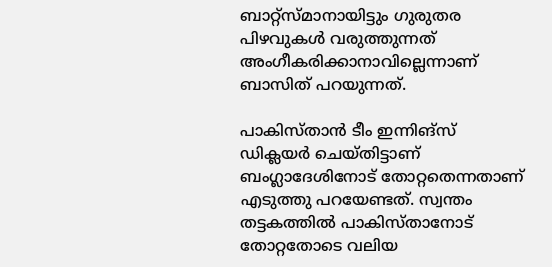ബാറ്റ്‌സ്മാനായിട്ടും ഗുരുതര പിഴവുകള്‍ വരുത്തുന്നത് അംഗീകരിക്കാനാവില്ലെന്നാണ് ബാസിത് പറയുന്നത്.

പാകിസ്താന്‍ ടീം ഇന്നിങ്‌സ് ഡിക്ലയര്‍ ചെയ്തിട്ടാണ് ബംഗ്ലാദേശിനോട് തോറ്റതെന്നതാണ് എടുത്തു പറയേണ്ടത്. സ്വന്തം തട്ടകത്തില്‍ പാകിസ്താനോട് തോറ്റതോടെ വലിയ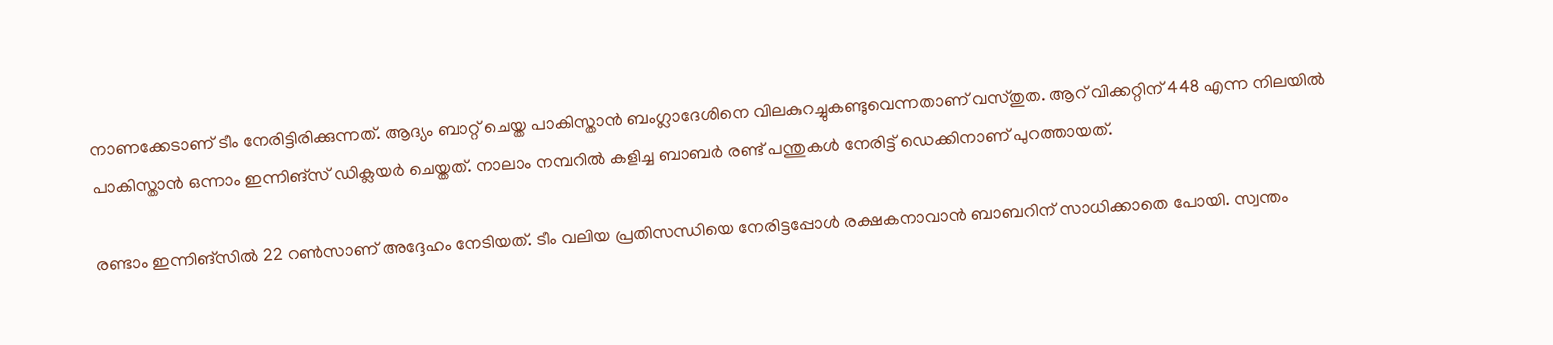നാണക്കേടാണ് ടീം നേരിട്ടിരിക്കുന്നത്. ആദ്യം ബാറ്റ് ചെയ്ത പാകിസ്താന്‍ ബംഗ്ലാദേശിനെ വിലകുറച്ചുകണ്ടുവെന്നതാണ് വസ്തുത. ആറ് വിക്കറ്റിന് 448 എന്ന നിലയില്‍ പാകിസ്താന്‍ ഒന്നാം ഇന്നിങ്‌സ് ഡിക്ലയര്‍ ചെയ്തത്. നാലാം നമ്പറില്‍ കളിച്ച ബാബര്‍ രണ്ട് പന്തുകള്‍ നേരിട്ട് ഡെക്കിനാണ് പുറത്തായത്.

രണ്ടാം ഇന്നിങ്‌സില്‍ 22 റണ്‍സാണ് അദ്ദേഹം നേടിയത്. ടീം വലിയ പ്രതിസന്ധിയെ നേരിട്ടപ്പോള്‍ രക്ഷകനാവാന്‍ ബാബറിന് സാധിക്കാതെ പോയി. സ്വന്തം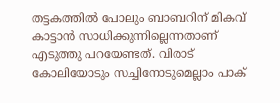തട്ടകത്തില്‍ പോലും ബാബറിന് മികവ് കാട്ടാന്‍ സാധിക്കുന്നില്ലെന്നതാണ് എടുത്തു പറയേണ്ടത്. വിരാട് കോലിയോടും സച്ചിനോടുമെല്ലാം പാക്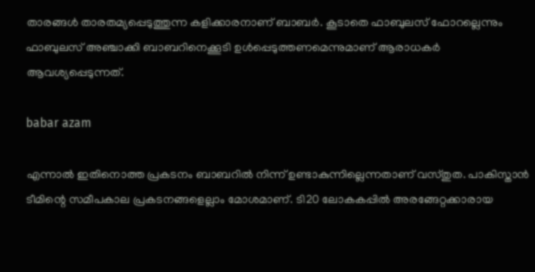താരങ്ങള്‍ താരതമ്യപ്പെടുത്തുന്ന കളിക്കാരനാണ് ബാബര്‍. കൂടാതെ ഫാബുലസ് ഫോറല്ലെന്നും ഫാബുലസ് അഞ്ചാക്കി ബാബറിനെക്കൂടി ഉള്‍പ്പെടുത്തണമെന്നുമാണ് ആരാധകര്‍ ആവശ്യപ്പെടുന്നത്.

babar azam

എന്നാല്‍ ഇതിനൊത്ത പ്രകടനം ബാബറില്‍ നിന്ന് ഉണ്ടാകുന്നില്ലെന്നതാണ് വസ്തുത. പാകിസ്താന്‍ ടീമിന്റെ സമീപകാല പ്രകടനങ്ങളെല്ലാം മോശമാണ്. ടി20 ലോകകപ്പില്‍ അരങ്ങേറ്റക്കാരായ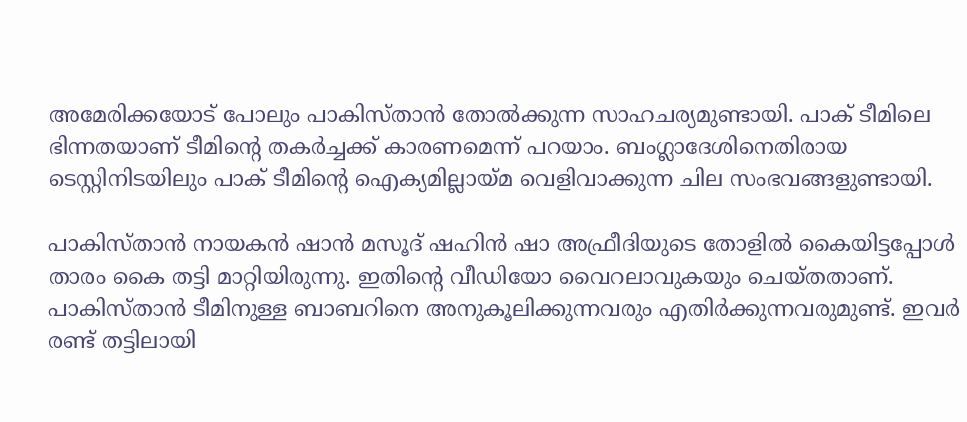അമേരിക്കയോട് പോലും പാകിസ്താന്‍ തോല്‍ക്കുന്ന സാഹചര്യമുണ്ടായി. പാക് ടീമിലെ ഭിന്നതയാണ് ടീമിന്റെ തകര്‍ച്ചക്ക് കാരണമെന്ന് പറയാം. ബംഗ്ലാദേശിനെതിരായ ടെസ്റ്റിനിടയിലും പാക് ടീമിന്റെ ഐക്യമില്ലായ്മ വെളിവാക്കുന്ന ചില സംഭവങ്ങളുണ്ടായി.

പാകിസ്താന്‍ നായകന്‍ ഷാന്‍ മസൂദ് ഷഹിന്‍ ഷാ അഫ്രീദിയുടെ തോളില്‍ കൈയിട്ടപ്പോള്‍ താരം കൈ തട്ടി മാറ്റിയിരുന്നു. ഇതിന്റെ വീഡിയോ വൈറലാവുകയും ചെയ്തതാണ്. പാകിസ്താന്‍ ടീമിനുള്ള ബാബറിനെ അനുകൂലിക്കുന്നവരും എതിര്‍ക്കുന്നവരുമുണ്ട്. ഇവര്‍ രണ്ട് തട്ടിലായി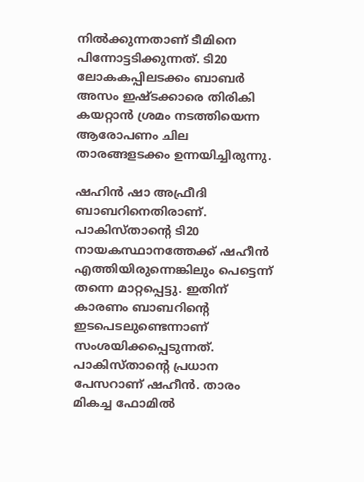നില്‍ക്കുന്നതാണ് ടീമിനെ പിന്നോട്ടടിക്കുന്നത്. ടി20 ലോകകപ്പിലടക്കം ബാബര്‍ അസം ഇഷ്ടക്കാരെ തിരികി കയറ്റാന്‍ ശ്രമം നടത്തിയെന്ന ആരോപണം ചില താരങ്ങളടക്കം ഉന്നയിച്ചിരുന്നു.

ഷഹിന്‍ ഷാ അഫ്രീദി ബാബറിനെതിരാണ്. പാകിസ്താന്റെ ടി20 നായകസ്ഥാനത്തേക്ക് ഷഹീന്‍ എത്തിയിരുന്നെങ്കിലും പെട്ടെന്ന് തന്നെ മാറ്റപ്പെട്ടു. ഇതിന് കാരണം ബാബറിന്റെ ഇടപെടലുണ്ടെന്നാണ് സംശയിക്കപ്പെടുന്നത്. പാകിസ്താന്റെ പ്രധാന പേസറാണ് ഷഹീന്‍. താരം മികച്ച ഫോമില്‍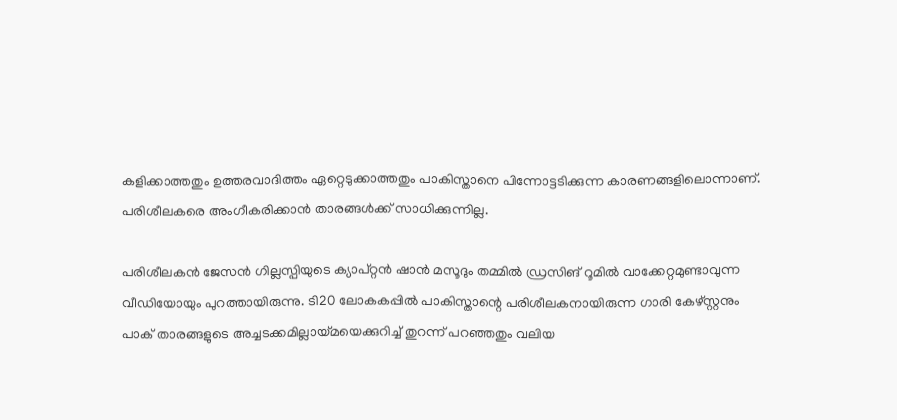കളിക്കാത്തതും ഉത്തരവാദിത്തം ഏറ്റെടുക്കാത്തതും പാകിസ്താനെ പിന്നോട്ടടിക്കുന്ന കാരണങ്ങളിലൊന്നാണ്. പരിശീലകരെ അംഗീകരിക്കാന്‍ താരങ്ങള്‍ക്ക് സാധിക്കുന്നില്ല.

പരിശീലകന്‍ ജേസന്‍ ഗില്ലസ്പിയുടെ ക്യാപ്റ്റന്‍ ഷാന്‍ മസൂദും തമ്മില്‍ ഡ്രസിങ് റൂമില്‍ വാക്കേറ്റമുണ്ടാവുന്ന വീഡിയോയും പുറത്തായിരുന്നു. ടി20 ലോകകപ്പില്‍ പാകിസ്താന്റെ പരിശീലകനായിരുന്ന ഗാരി കേഴ്സ്റ്റനും പാക് താരങ്ങളുടെ അച്ചടക്കമില്ലായ്മയെക്കുറിച്ച് തുറന്ന് പറഞ്ഞതും വലിയ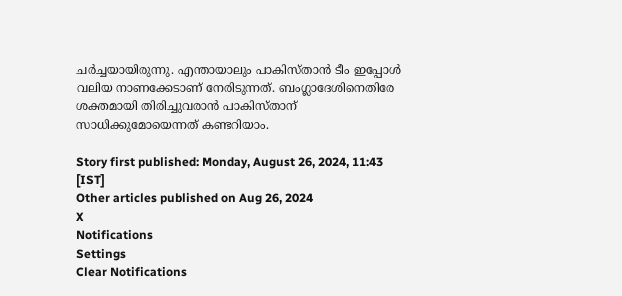ചര്‍ച്ചയായിരുന്നു. എന്തായാലും പാകിസ്താന്‍ ടീം ഇപ്പോള്‍ വലിയ നാണക്കേടാണ് നേരിടുന്നത്. ബംഗ്ലാദേശിനെതിരേ ശക്തമായി തിരിച്ചുവരാന്‍ പാകിസ്താന് സാധിക്കുമോയെന്നത് കണ്ടറിയാം.

Story first published: Monday, August 26, 2024, 11:43 [IST]
Other articles published on Aug 26, 2024
X
Notifications
Settings
Clear Notifications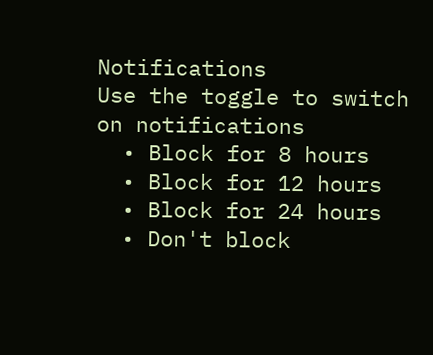Notifications
Use the toggle to switch on notifications
  • Block for 8 hours
  • Block for 12 hours
  • Block for 24 hours
  • Don't block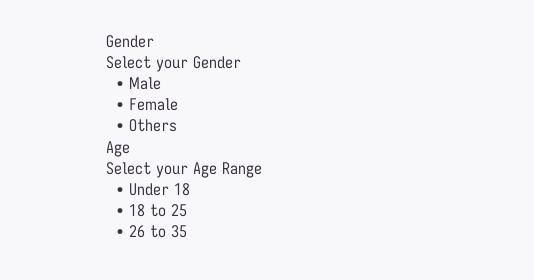Gender
Select your Gender
  • Male
  • Female
  • Others
Age
Select your Age Range
  • Under 18
  • 18 to 25
  • 26 to 35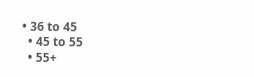• 36 to 45
  • 45 to 55
  • 55+